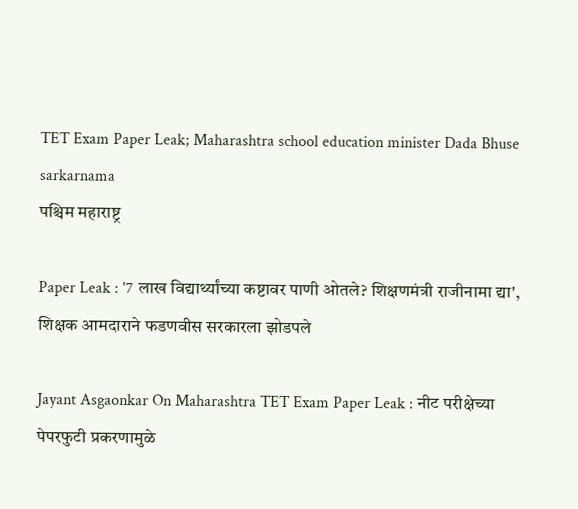TET Exam Paper Leak; Maharashtra school education minister Dada Bhuse sarkarnama
पश्चिम महाराष्ट्र

Paper Leak : '7 लाख विद्यार्थ्यांच्या कष्टावर पाणी ओतले? शिक्षणमंत्री राजीनामा द्या', शिक्षक आमदाराने फडणवीस सरकारला झोडपले

Jayant Asgaonkar On Maharashtra TET Exam Paper Leak : नीट परीक्षेच्या पेपरफुटी प्रकरणामुळे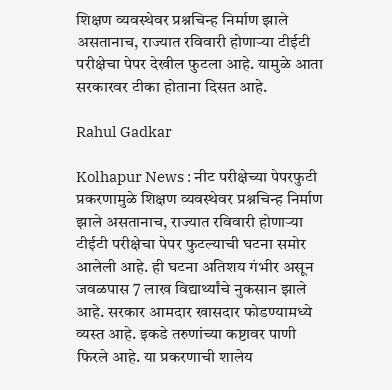शिक्षण व्यवस्थेवर प्रश्नचिन्ह निर्माण झाले असतानाच, राज्यात रविवारी होणाऱ्या टीईटी परीक्षेचा पेपर देखील फुटला आहे. यामुळे आता सरकारवर टीका होताना दिसत आहे.

Rahul Gadkar

Kolhapur News : नीट परीक्षेच्या पेपरफुटी प्रकरणामुळे शिक्षण व्यवस्थेवर प्रश्नचिन्ह निर्माण झाले असतानाच, राज्यात रविवारी होणाऱ्या टीईटी परीक्षेचा पेपर फुटल्याची घटना समोर आलेली आहे. ही घटना अतिशय गंभीर असून जवळपास 7 लाख विद्यार्थ्यांचे नुकसान झाले आहे. सरकार आमदार खासदार फोडण्यामध्ये व्यस्त आहे. इकडे तरुणांच्या कष्टावर पाणी फिरले आहे. या प्रकरणाची शालेय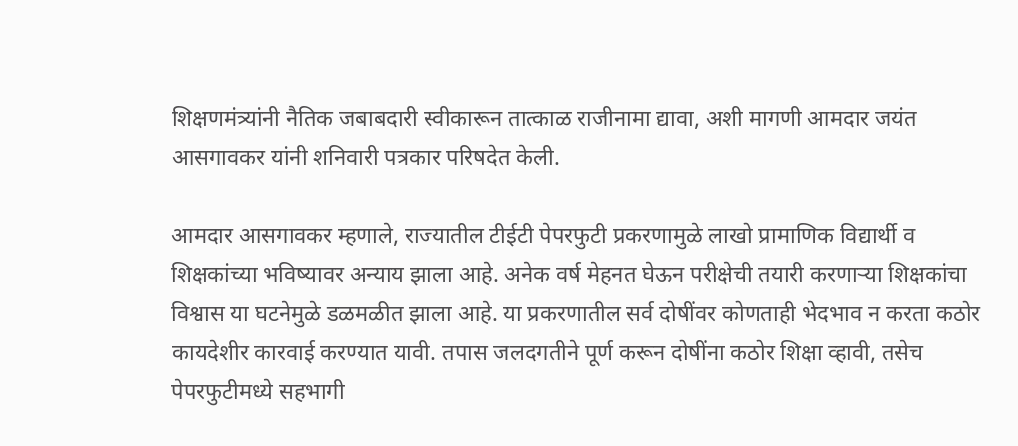शिक्षणमंत्र्यांनी नैतिक जबाबदारी स्वीकारून तात्काळ राजीनामा द्यावा, अशी मागणी आमदार जयंत आसगावकर यांनी शनिवारी पत्रकार परिषदेत केली.

आमदार आसगावकर म्हणाले, राज्यातील टीईटी पेपरफुटी प्रकरणामुळे लाखो प्रामाणिक विद्यार्थी व शिक्षकांच्या भविष्यावर अन्याय झाला आहे. अनेक वर्ष मेहनत घेऊन परीक्षेची तयारी करणाऱ्या शिक्षकांचा विश्वास या घटनेमुळे डळमळीत झाला आहे. या प्रकरणातील सर्व दोषींवर कोणताही भेदभाव न करता कठोर कायदेशीर कारवाई करण्यात यावी. तपास जलदगतीने पूर्ण करून दोषींना कठोर शिक्षा व्हावी, तसेच पेपरफुटीमध्ये सहभागी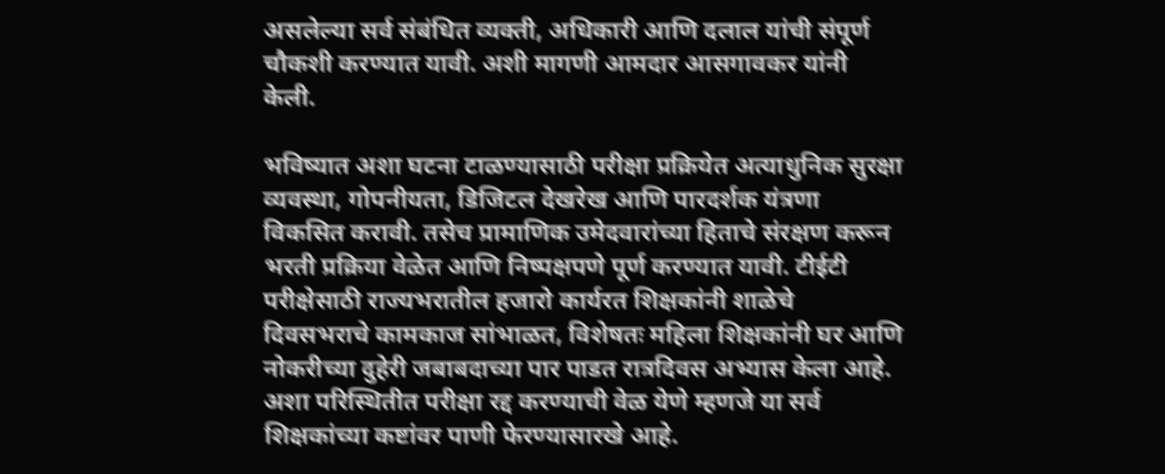असलेल्या सर्व संबंधित व्यक्ती, अधिकारी आणि दलाल यांची संपूर्ण चौकशी करण्यात यावी. अशी मागणी आमदार आसगावकर यांनी केली.

भविष्यात अशा घटना टाळण्यासाठी परीक्षा प्रक्रियेत अत्याधुनिक सुरक्षा व्यवस्था, गोपनीयता, डिजिटल देखरेख आणि पारदर्शक यंत्रणा विकसित करावी. तसेच प्रामाणिक उमेदवारांच्या हिताचे संरक्षण करून भरती प्रक्रिया वेळेत आणि निष्पक्षपणे पूर्ण करण्यात यावी. टीईटी परीक्षेसाठी राज्यभरातील हजारो कार्यरत शिक्षकांनी शाळेचे दिवसभराचे कामकाज सांभाळत, विशेषतः महिला शिक्षकांनी घर आणि नोकरीच्या दुहेरी जबाबदाच्या पार पाडत रात्रदिवस अभ्यास केला आहे. अशा परिस्थितीत परीक्षा रद्द करण्याची वेळ येणे म्हणजे या सर्व शिक्षकांच्या कष्टांवर पाणी फेरण्यासारखे आहे.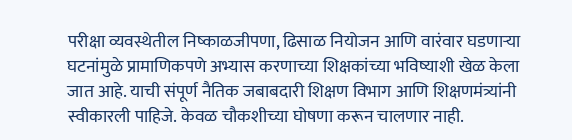परीक्षा व्यवस्थेतील निष्काळजीपणा, ढिसाळ नियोजन आणि वारंवार घडणाऱ्या घटनांमुळे प्रामाणिकपणे अभ्यास करणाच्या शिक्षकांच्या भविष्याशी खेळ केला जात आहे. याची संपूर्ण नैतिक जबाबदारी शिक्षण विभाग आणि शिक्षणमंत्र्यांनी स्वीकारली पाहिजे. केवळ चौकशीच्या घोषणा करून चालणार नाही.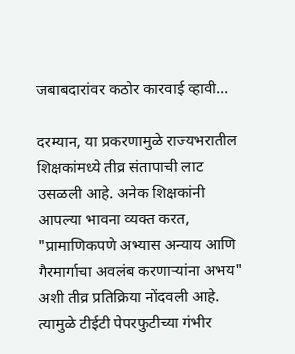जबाबदारांवर कठोर कारवाई व्हावी...

दरम्यान, या प्रकरणामुळे राज्यभरातील शिक्षकांमध्ये तीव्र संतापाची लाट उसळली आहे. अनेक शिक्षकांनी आपल्या भावना व्यक्त करत, "प्रामाणिकपणे अभ्यास अन्याय आणि गैरमार्गाचा अवलंब करणाऱ्यांना अभय" अशी तीव्र प्रतिक्रिया नोंदवली आहे. त्यामुळे टीईटी पेपरफुटीच्या गंभीर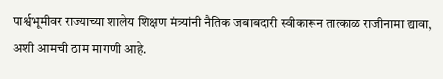पार्श्वभूमीवर राज्याच्या शालेय शिक्षण मंत्र्यांनी नैतिक जबाबदारी स्वीकारून तात्काळ राजीनामा द्यावा, अशी आमची ठाम मागणी आहे.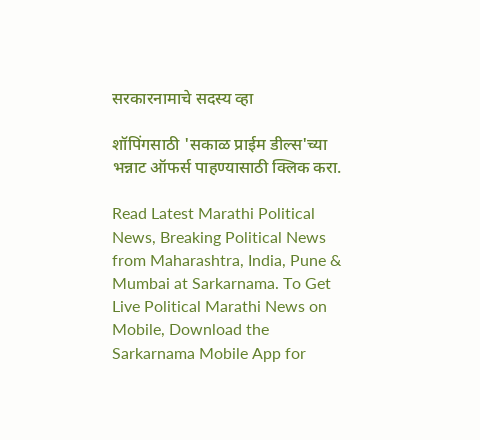सरकारनामाचे सदस्य व्हा

शॉपिंगसाठी 'सकाळ प्राईम डील्स'च्या भन्नाट ऑफर्स पाहण्यासाठी क्लिक करा.

Read Latest Marathi Political News, Breaking Political News from Maharashtra, India, Pune & Mumbai at Sarkarnama. To Get Live Political Marathi News on Mobile, Download the Sarkarnama Mobile App for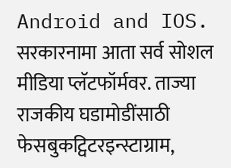Android and IOS. सरकारनामा आता सर्व सोशल मीडिया प्लॅटफॉर्मवर. ताज्या राजकीय घडामोडींसाठी फेसबुकट्विटरइन्स्टाग्राम,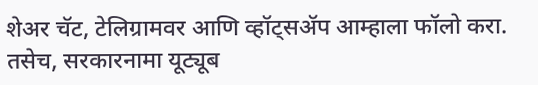शेअर चॅट, टेलिग्रामवर आणि व्हॉट्सॲप आम्हाला फॉलो करा. तसेच, सरकारनामा यूट्यूब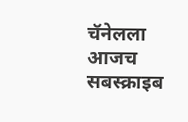चॅनेलला आजच सबस्क्राइब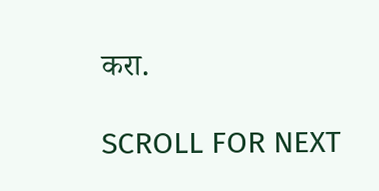करा.

SCROLL FOR NEXT